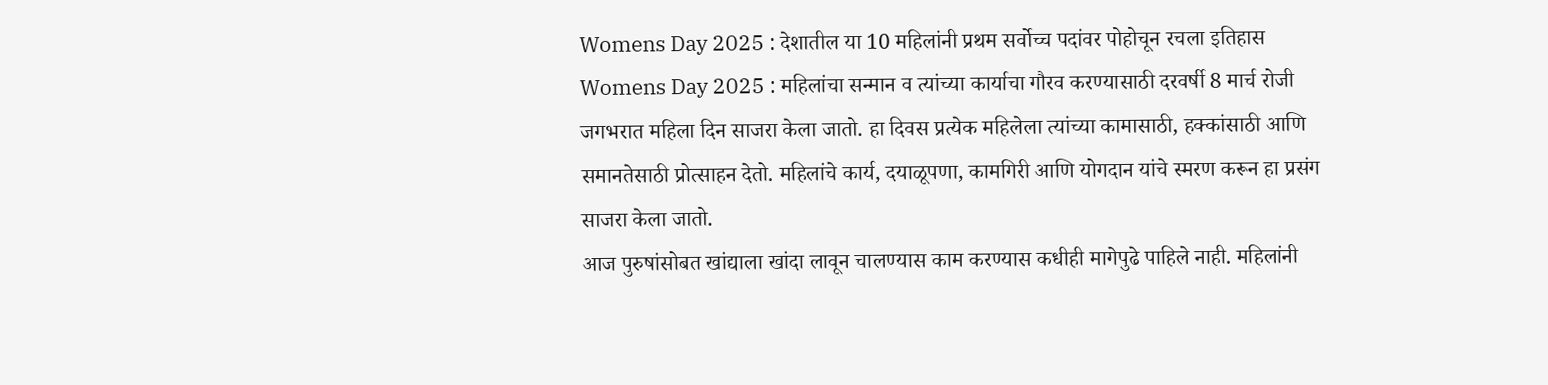Womens Day 2025 : देशातील या 10 महिलांनी प्रथम सर्वोच्च पदांवर पोहोचून रचला इतिहास
Womens Day 2025 : महिलांचा सन्मान व त्यांच्या कार्याचा गौरव करण्यासाठी दरवर्षी 8 मार्च रोजी जगभरात महिला दिन साजरा केला जातो. हा दिवस प्रत्येक महिलेला त्यांच्या कामासाठी, हक्कांसाठी आणि समानतेसाठी प्रोत्साहन देतो. महिलांचे कार्य, दयाळूपणा, कामगिरी आणि योगदान यांचे स्मरण करून हा प्रसंग साजरा केला जातो.
आज पुरुषांसोबत खांद्याला खांदा लावून चालण्यास काम करण्यास कधीही मागेपुढे पाहिले नाही. महिलांनी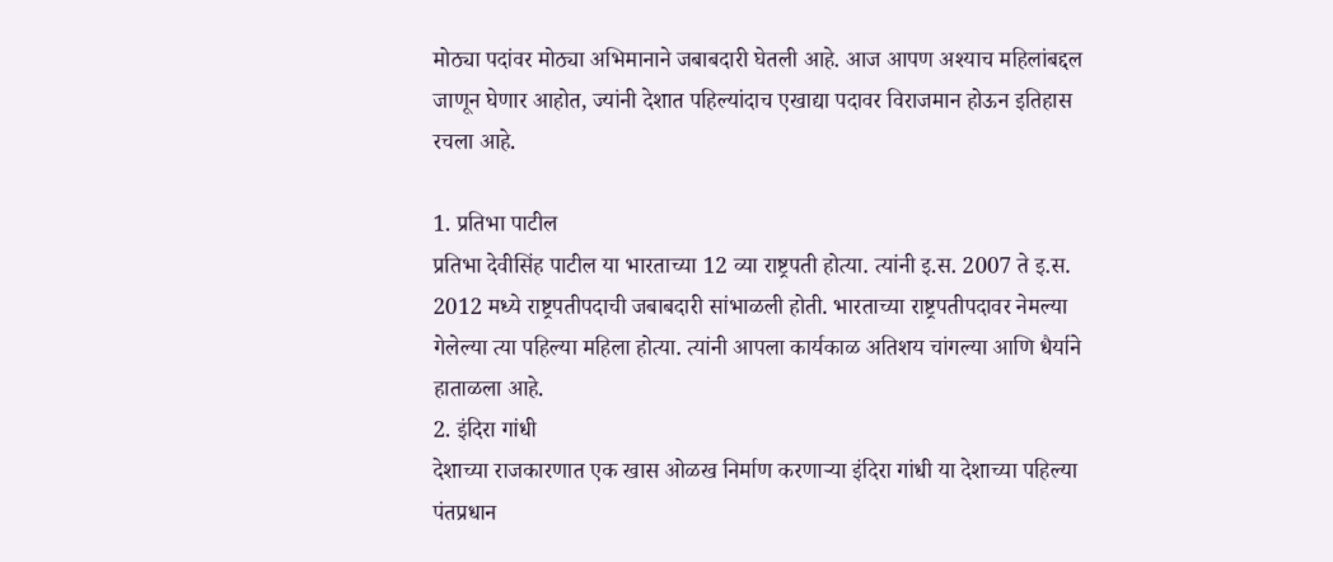मोठ्या पदांवर मोठ्या अभिमानाने जबाबदारी घेतली आहे. आज आपण अश्याच महिलांबद्दल जाणून घेणार आहोत, ज्यांनी देशात पहिल्यांदाच एखाद्या पदावर विराजमान होऊन इतिहास रचला आहे.

1. प्रतिभा पाटील
प्रतिभा देवीसिंह पाटील या भारताच्या 12 व्या राष्ट्रपती होत्या. त्यांनी इ.स. 2007 ते इ.स. 2012 मध्ये राष्ट्रपतीपदाची जबाबदारी सांभाळली होती. भारताच्या राष्ट्रपतीपदावर नेमल्या गेलेल्या त्या पहिल्या महिला होत्या. त्यांनी आपला कार्यकाळ अतिशय चांगल्या आणि धैर्याने हाताळला आहे.
2. इंदिरा गांधी
देशाच्या राजकारणात एक खास ओळख निर्माण करणाऱ्या इंदिरा गांधी या देशाच्या पहिल्या पंतप्रधान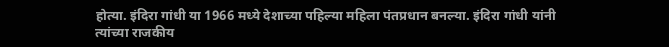होत्या. इंदिरा गांधी या 1966 मध्ये देशाच्या पहिल्या महिला पंतप्रधान बनल्या. इंदिरा गांधी यांनी त्यांच्या राजकीय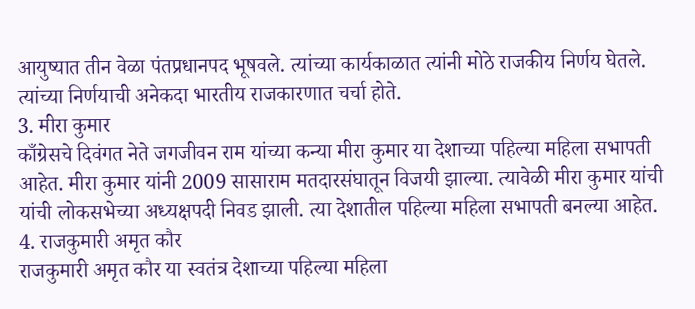आयुष्यात तीन वेळा पंतप्रधानपद भूषवले. त्यांच्या कार्यकाळात त्यांनी मोठे राजकीय निर्णय घेतले. त्यांच्या निर्णयाची अनेकदा भारतीय राजकारणात चर्चा होते.
3. मीरा कुमार
काँग्रेसचे दिवंगत नेते जगजीवन राम यांच्या कन्या मीरा कुमार या देशाच्या पहिल्या महिला सभापती आहेत. मीरा कुमार यांनी 2009 सासाराम मतदारसंघातून विजयी झाल्या. त्यावेळी मीरा कुमार यांची यांची लोकसभेच्या अध्यक्षपदी निवड झाली. त्या देशातील पहिल्या महिला सभापती बनल्या आहेत.
4. राजकुमारी अमृत कौर
राजकुमारी अमृत कौर या स्वतंत्र देशाच्या पहिल्या महिला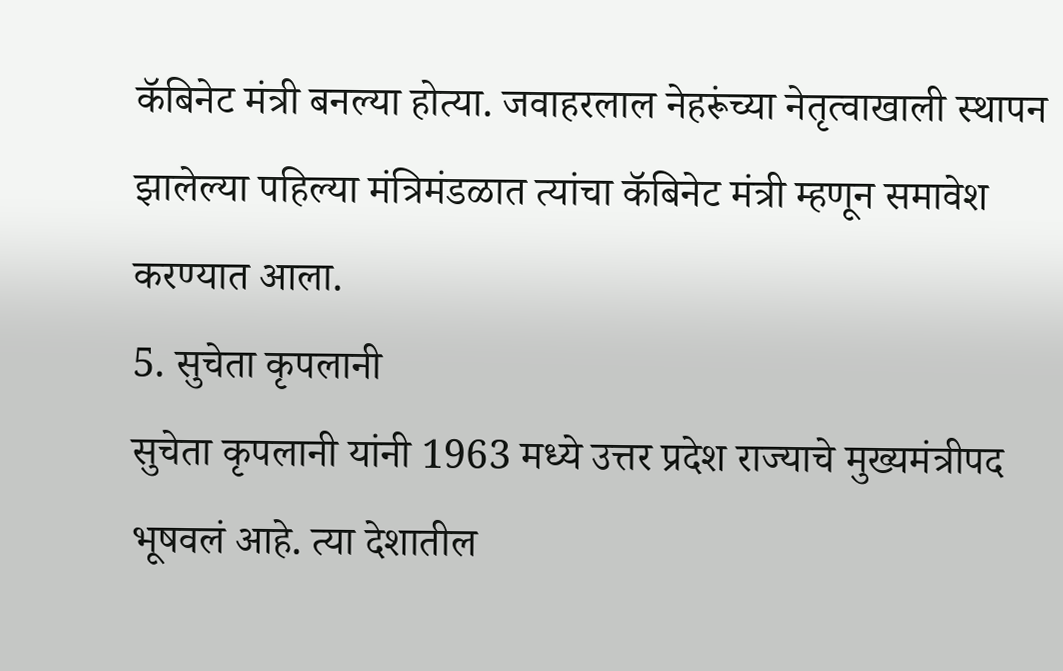कॅबिनेट मंत्री बनल्या होत्या. जवाहरलाल नेहरूंच्या नेतृत्वाखाली स्थापन झालेल्या पहिल्या मंत्रिमंडळात त्यांचा कॅबिनेट मंत्री म्हणून समावेश करण्यात आला.
5. सुचेता कृपलानी
सुचेता कृपलानी यांनी 1963 मध्ये उत्तर प्रदेश राज्याचे मुख्यमंत्रीपद भूषवलं आहे. त्या देशातील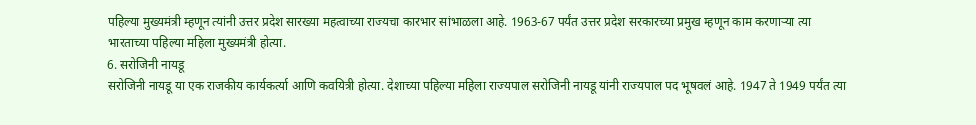पहिल्या मुख्यमंत्री म्हणून त्यांनी उत्तर प्रदेश सारख्या महत्वाच्या राज्यचा कारभार सांभाळला आहे. 1963-67 पर्यंत उत्तर प्रदेश सरकारच्या प्रमुख म्हणून काम करणाऱ्या त्या भारताच्या पहिल्या महिला मुख्यमंत्री होत्या.
6. सरोजिनी नायडू
सरोजिनी नायडू या एक राजकीय कार्यकर्त्या आणि कवयित्री होत्या. देशाच्या पहिल्या महिला राज्यपाल सरोजिनी नायडू यांनी राज्यपाल पद भूषवलं आहे. 1947 ते 1949 पर्यंत त्या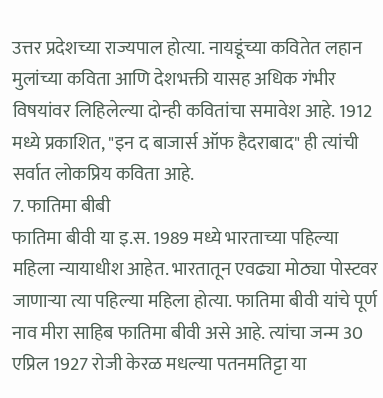उत्तर प्रदेशच्या राज्यपाल होत्या. नायडूंच्या कवितेत लहान मुलांच्या कविता आणि देशभक्ती यासह अधिक गंभीर विषयांवर लिहिलेल्या दोन्ही कवितांचा समावेश आहे. 1912 मध्ये प्रकाशित, "इन द बाजार्स ऑफ हैदराबाद" ही त्यांची सर्वात लोकप्रिय कविता आहे.
7. फातिमा बीबी
फातिमा बीवी या इ.स. 1989 मध्ये भारताच्या पहिल्या महिला न्यायाधीश आहेत. भारतातून एवढ्या मोठ्या पोस्टवर जाणाऱ्या त्या पहिल्या महिला होत्या. फातिमा बीवी यांचे पूर्ण नाव मीरा साहिब फातिमा बीवी असे आहे. त्यांचा जन्म 30 एप्रिल 1927 रोजी केरळ मधल्या पतनमतिट्टा या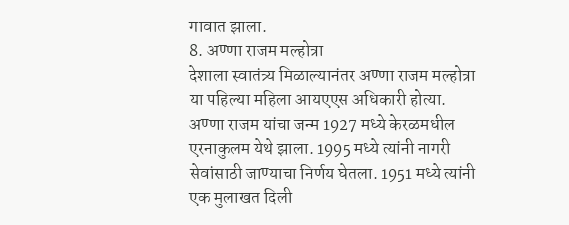गावात झाला.
8. अण्णा राजम मल्होत्रा
देशाला स्वातंत्र्य मिळाल्यानंतर अण्णा राजम मल्होत्रा या पहिल्या महिला आयएएस अधिकारी होत्या. अण्णा राजम यांचा जन्म 1927 मध्ये केरळमधील एरनाकुलम येथे झाला. 1995 मध्ये त्यांनी नागरी सेवांसाठी जाण्याचा निर्णय घेतला. 1951 मध्ये त्यांनी एक मुलाखत दिली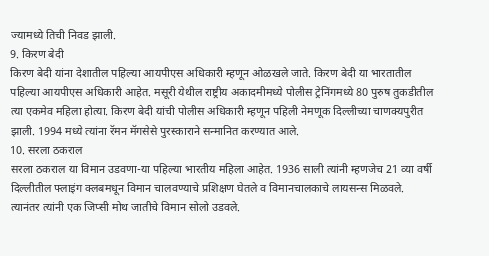ज्यामध्ये तिची निवड झाली.
9. किरण बेदी
किरण बेदी यांना देशातील पहिल्या आयपीएस अधिकारी म्हणून ओळखले जाते. किरण बेदी या भारतातील पहिल्या आयपीएस अधिकारी आहेत. मसूरी येथील राष्ट्रीय अकादमीमध्ये पोलीस ट्रेनिंगमध्ये 80 पुरुष तुकडीतील त्या एकमेव महिला होत्या. किरण बेदी यांची पोलीस अधिकारी म्हणून पहिली नेमणूक दिल्लीच्या चाणक्यपुरीत झाली. 1994 मध्ये त्यांना रॅमन मॅगसेसे पुरस्काराने सन्मानित करण्यात आले.
10. सरला ठकराल
सरला ठकराल या विमान उडवणा-या पहिल्या भारतीय महिला आहेत. 1936 साली त्यांनी म्हणजेच 21 व्या वर्षी दिल्लीतील फ्लाइंग क्लबमधून विमान चालवण्याचे प्रशिक्षण घेतले व विमानचालकाचे लायसन्स मिळवले. त्यानंतर त्यांनी एक जिप्सी मोथ जातीचे विमान सोलो उडवले.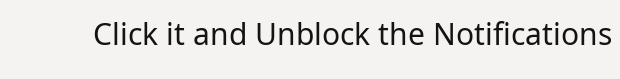Click it and Unblock the Notifications